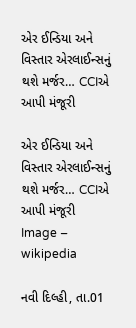એર ઈન્ડિયા અને વિસ્તાર એરલાઈન્સનું થશે મર્જર… CCIએ આપી મંજૂરી

એર ઈન્ડિયા અને વિસ્તાર એરલાઈન્સનું થશે મર્જર… CCIએ આપી મંજૂરી
Image – wikipedia

નવી દિલ્હી, તા.01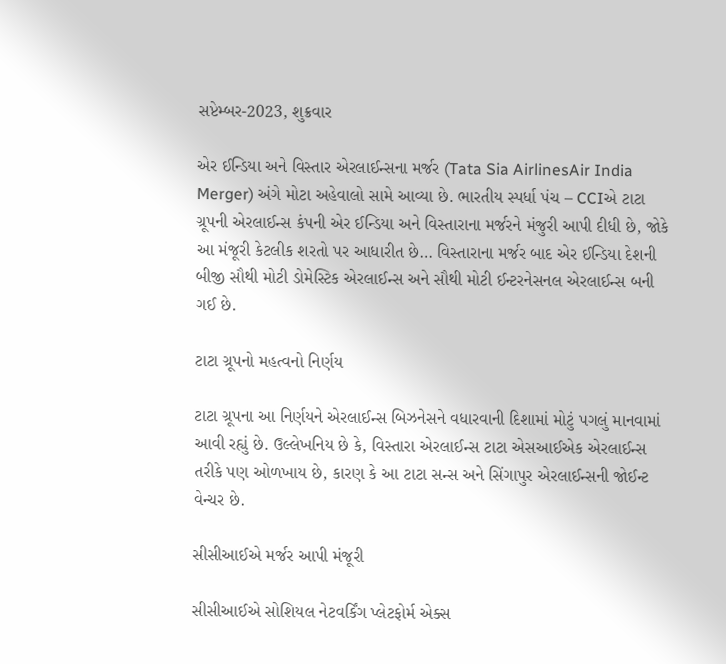સપ્ટેમ્બર-2023, શુક્રવાર

એર ઈન્ડિયા અને વિસ્તાર એરલાઈન્સના મર્જર (Tata Sia AirlinesAir India Merger) અંગે મોટા અહેવાલો સામે આવ્યા છે. ભારતીય સ્પર્ધા પંચ – CCIએ ટાટા ગ્રૂપની એરલાઈન્સ કંપની એર ઈન્ડિયા અને વિસ્તારાના મર્જરને મંજુરી આપી દીધી છે, જોકે આ મંજૂરી કેટલીક શરતો પર આધારીત છે… વિસ્તારાના મર્જર બાદ એર ઈન્ડિયા દેશની બીજી સૌથી મોટી ડોમેસ્ટિક એરલાઈન્સ અને સૌથી મોટી ઈન્ટરનેસનલ એરલાઈન્સ બની ગઈ છે.

ટાટા ગ્રૂપનો મહત્વનો નિર્ણય

ટાટા ગ્રૂપના આ નિર્ણયને એરલાઈન્સ બિઝનેસને વધારવાની દિશામાં મોટું પગલું માનવામાં આવી રહ્યું છે. ઉલ્લેખનિય છે કે, વિસ્તારા એરલાઈન્સ ટાટા એસઆઈએક એરલાઈન્સ તરીકે પણ ઓળખાય છે, કારણ કે આ ટાટા સન્સ અને સિંગાપુર એરલાઈન્સની જોઈન્ટ વેન્ચર છે.

સીસીઆઈએ મર્જર આપી મંજૂરી

સીસીઆઈએ સોશિયલ નેટવર્કિંગ પ્લેટફોર્મ એક્સ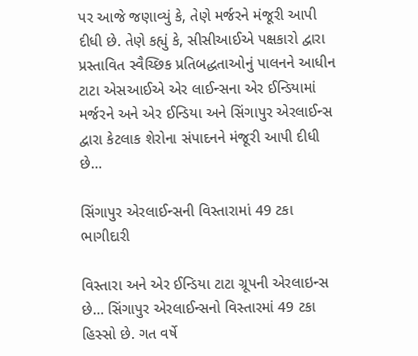પર આજે જણાવ્યું કે, તેણે મર્જરને મંજૂરી આપી દીધી છે. તેણે કહ્યું કે, સીસીઆઈએ પક્ષકારો દ્વારા પ્રસ્તાવિત સ્વૈચ્છિક પ્રતિબદ્ધતાઓનું પાલનને આધીન ટાટા એસઆઈએ એર લાઈન્સના એર ઈન્ડિયામાં મર્જરને અને એર ઈન્ડિયા અને સિંગાપુર એરલાઈન્સ દ્વારા કેટલાક શેરોના સંપાદનને મંજૂરી આપી દીધી છે…

સિંગાપુર એરલાઈન્સની વિસ્તારામાં 49 ટકા ભાગીદારી

વિસ્તારા અને એર ઈન્ડિયા ટાટા ગ્રૂપની એરલાઇન્સ છે… સિંગાપુર એરલાઈન્સનો વિસ્તારમાં 49 ટકા હિસ્સો છે. ગત વર્ષે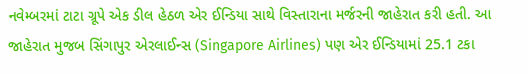નવેમ્બરમાં ટાટા ગ્રૂપે એક ડીલ હેઠળ એર ઈન્ડિયા સાથે વિસ્તારાના મર્જરની જાહેરાત કરી હતી. આ જાહેરાત મુજબ સિંગાપુર એરલાઈન્સ (Singapore Airlines) પણ એર ઈન્ડિયામાં 25.1 ટકા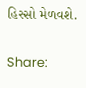હિસ્સો મેળવશે.

Share: